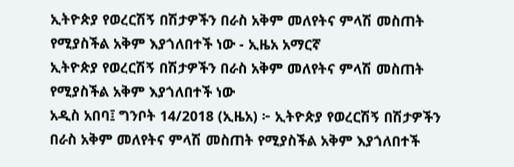ኢትዮጵያ የወረርሽኝ በሽታዎችን በራስ አቅም መለየትና ምላሽ መስጠት የሚያስችል አቅም እያጎለበተች ነው - ኢዜአ አማርኛ
ኢትዮጵያ የወረርሽኝ በሽታዎችን በራስ አቅም መለየትና ምላሽ መስጠት የሚያስችል አቅም እያጎለበተች ነው
አዲስ አበባ፤ ግንቦት 14/2018 (ኢዜአ) ፦ ኢትዮጵያ የወረርሽኝ በሽታዎችን በራስ አቅም መለየትና ምላሽ መስጠት የሚያስችል አቅም እያጎለበተች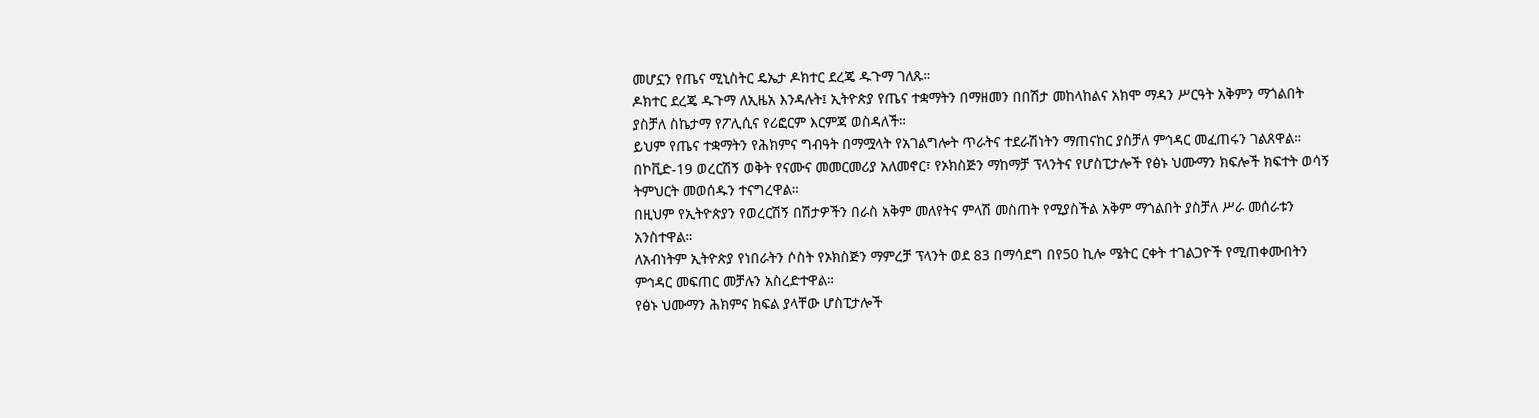መሆኗን የጤና ሚኒስትር ዴኤታ ዶክተር ደረጄ ዱጉማ ገለጹ።
ዶክተር ደረጄ ዱጉማ ለኢዜአ እንዳሉት፤ ኢትዮጵያ የጤና ተቋማትን በማዘመን በበሽታ መከላከልና አክሞ ማዳን ሥርዓት አቅምን ማጎልበት ያስቻለ ስኬታማ የፖሊሲና የሪፎርም እርምጃ ወስዳለች።
ይህም የጤና ተቋማትን የሕክምና ግብዓት በማሟላት የአገልግሎት ጥራትና ተደራሽነትን ማጠናከር ያስቻለ ምኅዳር መፈጠሩን ገልጸዋል።
በኮቪድ-19 ወረርሽኝ ወቅት የናሙና መመርመሪያ አለመኖር፣ የኦክስጅን ማከማቻ ፕላንትና የሆስፒታሎች የፅኑ ህሙማን ክፍሎች ክፍተት ወሳኝ ትምህርት መወሰዱን ተናግረዋል።
በዚህም የኢትዮጵያን የወረርሽኝ በሽታዎችን በራስ አቅም መለየትና ምላሽ መስጠት የሚያስችል አቅም ማጎልበት ያስቻለ ሥራ መሰራቱን አንስተዋል።
ለአብነትም ኢትዮጵያ የነበራትን ሶስት የኦክስጅን ማምረቻ ፕላንት ወደ 83 በማሳደግ በየ50 ኪሎ ሜትር ርቀት ተገልጋዮች የሚጠቀሙበትን ምኅዳር መፍጠር መቻሉን አስረድተዋል።
የፅኑ ህሙማን ሕክምና ክፍል ያላቸው ሆስፒታሎች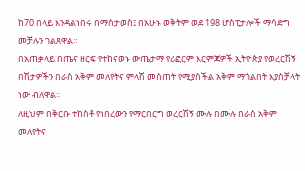ከ70 በላይ እንዳልነበሩ በማስታወስ፤ በአሁኑ ወቅትም ወደ 198 ሆስፒታሎች ማሳድግ መቻሉን ገልጸዋል።
በአጠቃላይ በጤና ዘርፍ የተከናወኑ ውጤታማ የሪፎርም እርምጃዎች ኢትዮጵያ የወረርሽኝ በሽታዎችን በራስ አቅም መለየትና ምላሽ መስጠት የሚያስችል አቅም ማጎልበት እያስቻላት ነው ብለዋል።
ለዚህም በቅርቡ ተከስቶ የነበረውን የማርበርግ ወረርሽኝ ሙሉ በሙሉ በራስ አቅም መለየትና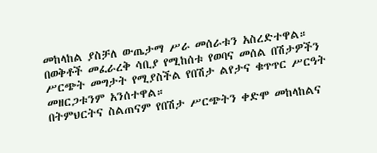መከላከል ያስቻለ ውጤታማ ሥራ መሰራቱን አስረድተዋል።
በወቅቶች መፈራረቅ ሳቢያ የሚከሰቱ የወባና መሰል በሽታዎችን ሥርጭት መግታት የሚያስችል የበሽታ ልየታና ቁጥጥር ሥርዓት መዘርጋቱንም አንሰተዋል።
በትምህርትና ስልጠናም የበሽታ ሥርጭትን ቀድሞ መከላከልና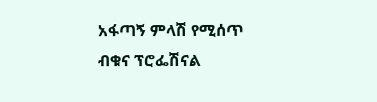አፋጣኝ ምላሽ የሚሰጥ ብቁና ፕሮፌሽናል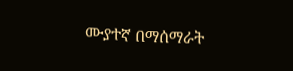ሙያተኛ በማሰማራት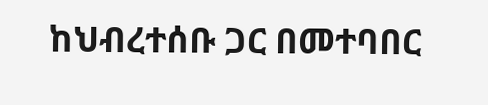ከህብረተሰቡ ጋር በመተባበር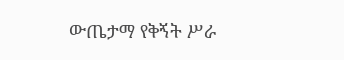ውጤታማ የቅኝት ሥራ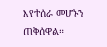እየተሰራ መሆኑን ጠቅሰዋል።